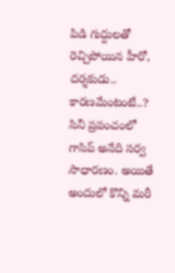పిడి గుద్దులతో రెచ్చిపోయిన హీరో, దర్శకుడు.. కారణమేంటంటే..?
సినీ ప్రపంచంలో గాసిప్ అనేది సర్వ సాధారణం. అయితే అందులో కొన్ని మరీ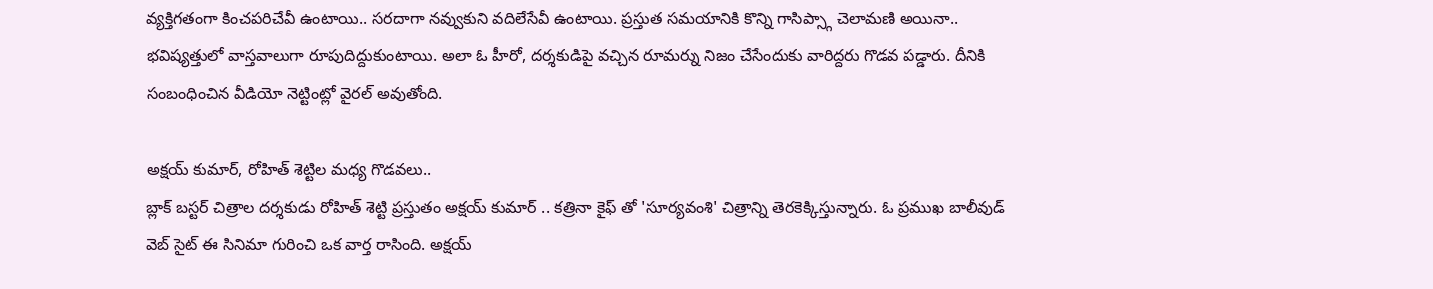వ్యక్తిగతంగా కించపరిచేవీ ఉంటాయి.. సరదాగా నవ్వుకుని వదిలేసేవీ ఉంటాయి. ప్రస్తుత సమయానికి కొన్ని గాసిప్స్గా చెలామణి అయినా.. భవిష్యత్తులో వాస్తవాలుగా రూపుదిద్దుకుంటాయి. అలా ఓ హీరో, దర్శకుడిపై వచ్చిన రూమర్ను నిజం చేసేందుకు వారిద్దరు గొడవ పడ్డారు. దీనికి సంబంధించిన వీడియో నెట్టింట్లో వైరల్ అవుతోంది.

అక్షయ్ కుమార్, రోహిత్ శెట్టిల మధ్య గొడవలు..
బ్లాక్ బస్టర్ చిత్రాల దర్శకుడు రోహిత్ శెట్టి ప్రస్తుతం అక్షయ్ కుమార్ .. కత్రినా కైఫ్ తో 'సూర్యవంశి' చిత్రాన్ని తెరకెక్కిస్తున్నారు. ఓ ప్రముఖ బాలీవుడ్ వెబ్ సైట్ ఈ సినిమా గురించి ఒక వార్త రాసింది. అక్షయ్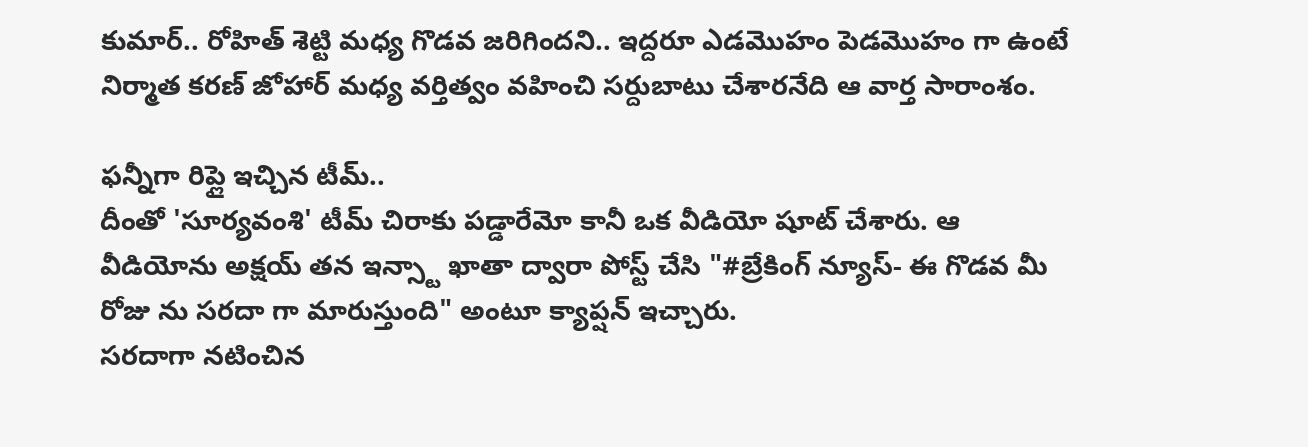కుమార్.. రోహిత్ శెట్టి మధ్య గొడవ జరిగిందని.. ఇద్దరూ ఎడమొహం పెడమొహం గా ఉంటే నిర్మాత కరణ్ జోహార్ మధ్య వర్తిత్వం వహించి సర్దుబాటు చేశారనేది ఆ వార్త సారాంశం.

ఫన్నీగా రిప్లై ఇచ్చిన టీమ్..
దీంతో 'సూర్యవంశి' టీమ్ చిరాకు పడ్డారేమో కానీ ఒక వీడియో షూట్ చేశారు. ఆ వీడియోను అక్షయ్ తన ఇన్స్టా ఖాతా ద్వారా పోస్ట్ చేసి "#బ్రేకింగ్ న్యూస్- ఈ గొడవ మీ రోజు ను సరదా గా మారుస్తుంది" అంటూ క్యాప్షన్ ఇచ్చారు.
సరదాగా నటించిన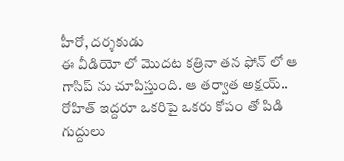హీరో, దర్శకుడు
ఈ వీడియో లో మొదట కత్రినా తన ఫోన్ లో ఆ గాసిప్ ను చూపిస్తుంది. ఆ తర్వాత అక్షయ్.. రోహిత్ ఇద్దరూ ఒకరిపై ఒకరు కోపం తో పిడి గుద్దులు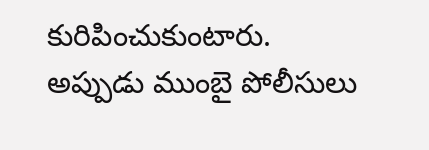కురిపించుకుంటారు. అప్పుడు ముంబై పోలీసులు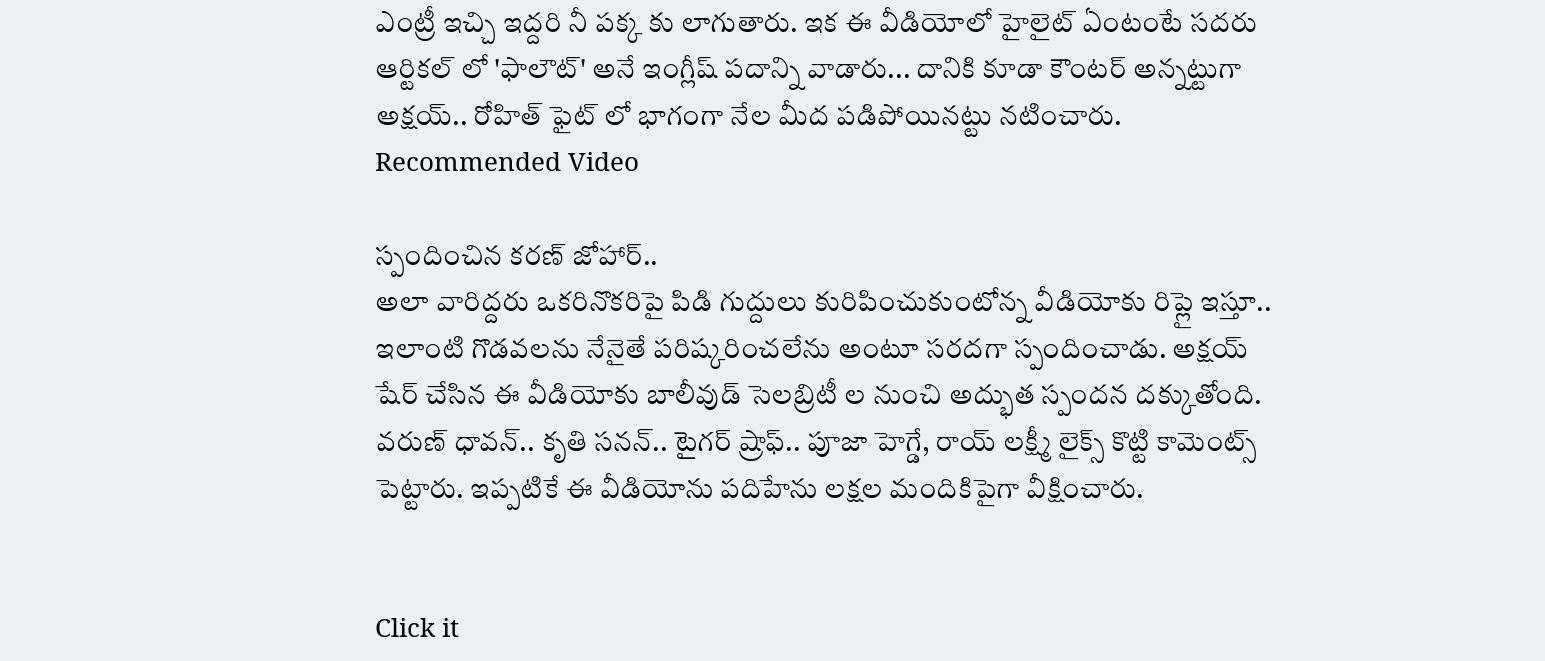ఎంట్రీ ఇచ్చి ఇద్దరి నీ పక్క కు లాగుతారు. ఇక ఈ వీడియోలో హైలైట్ ఏంటంటే సదరు ఆర్టికల్ లో 'ఫాలౌట్' అనే ఇంగ్లీష్ పదాన్ని వాడారు... దానికి కూడా కౌంటర్ అన్నట్టుగా అక్షయ్.. రోహిత్ ఫైట్ లో భాగంగా నేల మీద పడిపోయినట్టు నటించారు.
Recommended Video

స్పందించిన కరణ్ జోహార్..
అలా వారిద్దరు ఒకరినొకరిపై పిడి గుద్దులు కురిపించుకుంటోన్న వీడియోకు రిప్లై ఇస్తూ.. ఇలాంటి గొడవలను నేనైతే పరిష్కరించలేను అంటూ సరదగా స్పందించాడు. అక్షయ్ షేర్ చేసిన ఈ వీడియోకు బాలీవుడ్ సెలబ్రిటీ ల నుంచి అద్భుత స్పందన దక్కుతోంది. వరుణ్ ధావన్.. కృతి సనన్.. టైగర్ ష్రాఫ్.. పూజా హెగ్డే, రాయ్ లక్ష్మీ లైక్స్ కొట్టి కామెంట్స్ పెట్టారు. ఇప్పటికే ఈ వీడియోను పదిహేను లక్షల మందికిపైగా వీక్షించారు.


Click it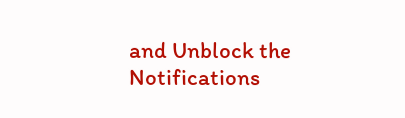and Unblock the Notifications